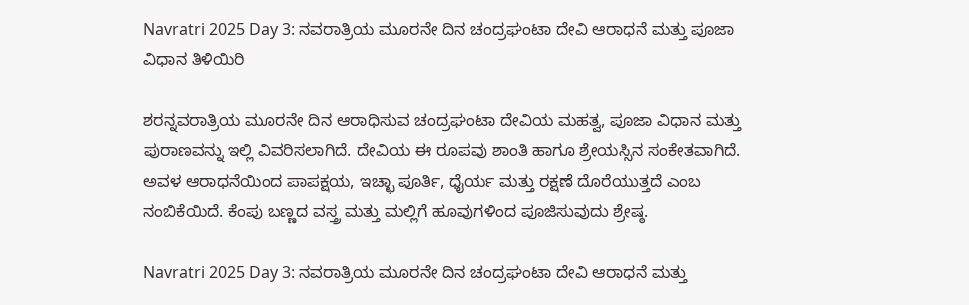Navratri 2025 Day 3: ನವರಾತ್ರಿಯ ಮೂರನೇ ದಿನ ಚಂದ್ರಘಂಟಾ ದೇವಿ ಆರಾಧನೆ ಮತ್ತು ಪೂಜಾ ವಿಧಾನ ತಿಳಿಯಿರಿ

ಶರನ್ನವರಾತ್ರಿಯ ಮೂರನೇ ದಿನ ಆರಾಧಿಸುವ ಚಂದ್ರಘಂಟಾ ದೇವಿಯ ಮಹತ್ವ, ಪೂಜಾ ವಿಧಾನ ಮತ್ತು ಪುರಾಣವನ್ನು ಇಲ್ಲಿ ವಿವರಿಸಲಾಗಿದೆ. ದೇವಿಯ ಈ ರೂಪವು ಶಾಂತಿ ಹಾಗೂ ಶ್ರೇಯಸ್ಸಿನ ಸಂಕೇತವಾಗಿದೆ. ಅವಳ ಆರಾಧನೆಯಿಂದ ಪಾಪಕ್ಷಯ, ಇಚ್ಛಾ ಪೂರ್ತಿ, ಧೈರ್ಯ ಮತ್ತು ರಕ್ಷಣೆ ದೊರೆಯುತ್ತದೆ ಎಂಬ ನಂಬಿಕೆಯಿದೆ. ಕೆಂಪು ಬಣ್ಣದ ವಸ್ತ್ರ ಮತ್ತು ಮಲ್ಲಿಗೆ ಹೂವುಗಳಿಂದ ಪೂಜಿಸುವುದು ಶ್ರೇಷ್ಠ.

Navratri 2025 Day 3: ನವರಾತ್ರಿಯ ಮೂರನೇ ದಿನ ಚಂದ್ರಘಂಟಾ ದೇವಿ ಆರಾಧನೆ ಮತ್ತು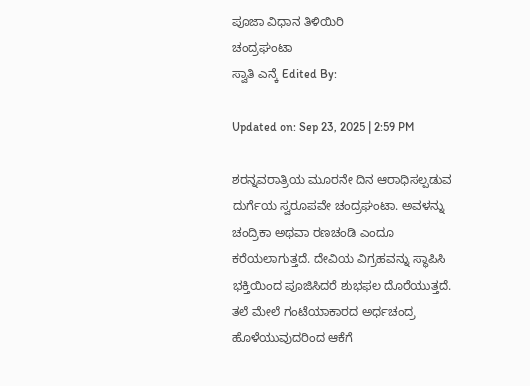ಪೂಜಾ ವಿಧಾನ ತಿಳಿಯಿರಿ
ಚಂದ್ರಘಂಟಾ
ಸ್ವಾತಿ ಎನ್ಕೆ Edited By:

Updated on: Sep 23, 2025 | 2:59 PM

ಶರನ್ನವರಾತ್ರಿಯ ಮೂರನೇ ದಿನ ಆರಾಧಿಸಲ್ಪಡುವ ದುರ್ಗೆಯ ಸ್ವರೂಪವೇ ಚಂದ್ರಘಂಟಾ. ಅವಳನ್ನು ಚಂದ್ರಿಕಾ ಅಥವಾ ರಣಚಂಡಿ ಎಂದೂ ಕರೆಯಲಾಗುತ್ತದೆ. ದೇವಿಯ ವಿಗ್ರಹವನ್ನು ಸ್ಥಾಪಿಸಿ ಭಕ್ತಿಯಿಂದ ಪೂಜಿಸಿದರೆ ಶುಭಫಲ ದೊರೆಯುತ್ತದೆ. ತಲೆ ಮೇಲೆ ಗಂಟೆಯಾಕಾರದ ಅರ್ಧಚಂದ್ರ ಹೊಳೆಯುವುದರಿಂದ ಆಕೆಗೆ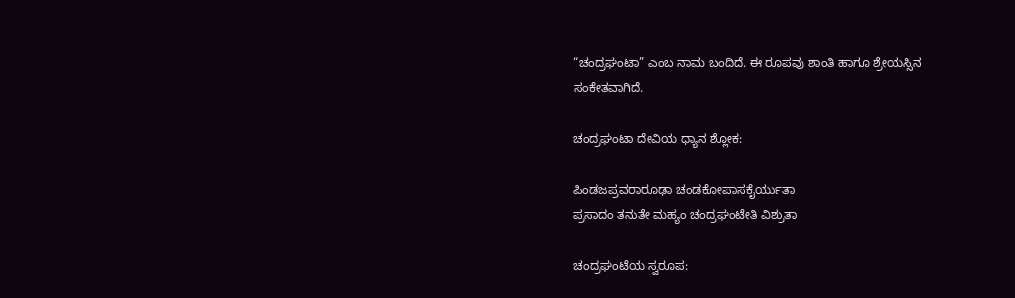“ಚಂದ್ರಘಂಟಾ” ಎಂಬ ನಾಮ ಬಂದಿದೆ. ಈ ರೂಪವು ಶಾಂತಿ ಹಾಗೂ ಶ್ರೇಯಸ್ಸಿನ ಸಂಕೇತವಾಗಿದೆ.

ಚಂದ್ರಘಂಟಾ ದೇವಿಯ ಧ್ಯಾನ ಶ್ಲೋಕ:

ಪಿಂಡಜಪ್ರವರಾರೂಢಾ ಚಂಡಕೋಪಾಸಕೈರ್ಯುತಾ
ಪ್ರಸಾದಂ ತನುತೇ ಮಹ್ಯಂ ಚಂದ್ರಘಂಟೇತಿ ವಿಶ್ರುತಾ

ಚಂದ್ರಘಂಟೆಯ ಸ್ವರೂಪ: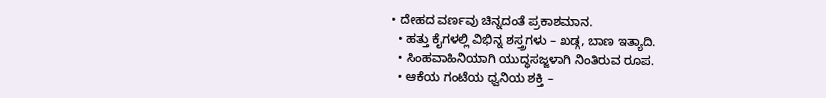• ದೇಹದ ವರ್ಣವು ಚಿನ್ನದಂತೆ ಪ್ರಕಾಶಮಾನ.
  • ಹತ್ತು ಕೈಗಳಲ್ಲಿ ವಿಭಿನ್ನ ಶಸ್ತ್ರಗಳು – ಖಡ್ಗ, ಬಾಣ ಇತ್ಯಾದಿ.
  • ಸಿಂಹವಾಹಿನಿಯಾಗಿ ಯುದ್ಧಸಜ್ಜಳಾಗಿ ನಿಂತಿರುವ ರೂಪ.
  • ಆಕೆಯ ಗಂಟೆಯ ಧ್ವನಿಯ ಶಕ್ತಿ –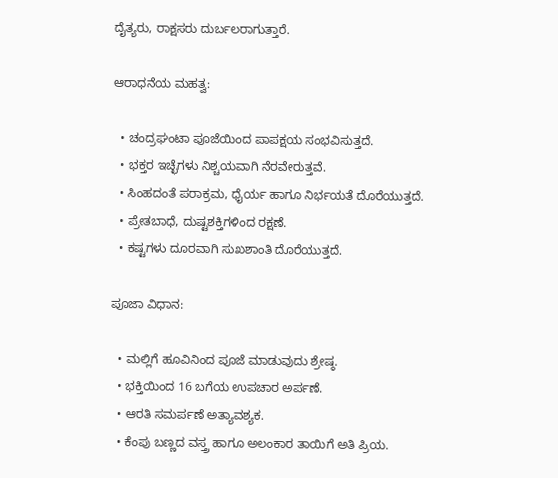ದೈತ್ಯರು, ರಾಕ್ಷಸರು ದುರ್ಬಲರಾಗುತ್ತಾರೆ.

ಆರಾಧನೆಯ ಮಹತ್ವ:

  • ಚಂದ್ರಘಂಟಾ ಪೂಜೆಯಿಂದ ಪಾಪಕ್ಷಯ ಸಂಭವಿಸುತ್ತದೆ.
  • ಭಕ್ತರ ಇಚ್ಛೆಗಳು ನಿಶ್ಚಯವಾಗಿ ನೆರವೇರುತ್ತವೆ.
  • ಸಿಂಹದಂತೆ ಪರಾಕ್ರಮ, ಧೈರ್ಯ ಹಾಗೂ ನಿರ್ಭಯತೆ ದೊರೆಯುತ್ತದೆ.
  • ಪ್ರೇತಬಾಧೆ, ದುಷ್ಟಶಕ್ತಿಗಳಿಂದ ರಕ್ಷಣೆ.
  • ಕಷ್ಟಗಳು ದೂರವಾಗಿ ಸುಖಶಾಂತಿ ದೊರೆಯುತ್ತದೆ.

ಪೂಜಾ ವಿಧಾನ:

  • ಮಲ್ಲಿಗೆ ಹೂವಿನಿಂದ ಪೂಜೆ ಮಾಡುವುದು ಶ್ರೇಷ್ಠ.
  • ಭಕ್ತಿಯಿಂದ 16 ಬಗೆಯ ಉಪಚಾರ ಅರ್ಪಣೆ.
  • ಆರತಿ ಸಮರ್ಪಣೆ ಅತ್ಯಾವಶ್ಯಕ.
  • ಕೆಂಪು ಬಣ್ಣದ ವಸ್ತ್ರ ಹಾಗೂ ಅಲಂಕಾರ ತಾಯಿಗೆ ಅತಿ ಪ್ರಿಯ.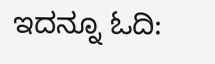ಇದನ್ನೂ ಓದಿ: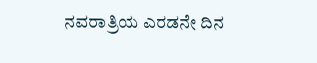ನವರಾತ್ರಿಯ ಎರಡನೇ ದಿನ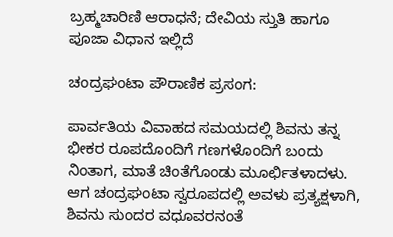ಬ್ರಹ್ಮಚಾರಿಣಿ ಆರಾಧನೆ; ದೇವಿಯ ಸ್ತುತಿ ಹಾಗೂ ಪೂಜಾ ವಿಧಾನ ಇಲ್ಲಿದೆ

ಚಂದ್ರಘಂಟಾ ಪೌರಾಣಿಕ ಪ್ರಸಂಗ:

ಪಾರ್ವತಿಯ ವಿವಾಹದ ಸಮಯದಲ್ಲಿ ಶಿವನು ತನ್ನ ಭೀಕರ ರೂಪದೊಂದಿಗೆ ಗಣಗಳೊಂದಿಗೆ ಬಂದು ನಿಂತಾಗ, ಮಾತೆ ಚಿಂತೆಗೊಂಡು ಮೂರ್ಛಿತಳಾದಳು. ಆಗ ಚಂದ್ರಘಂಟಾ ಸ್ವರೂಪದಲ್ಲಿ ಅವಳು ಪ್ರತ್ಯಕ್ಷಳಾಗಿ, ಶಿವನು ಸುಂದರ ವಧೂವರನಂತೆ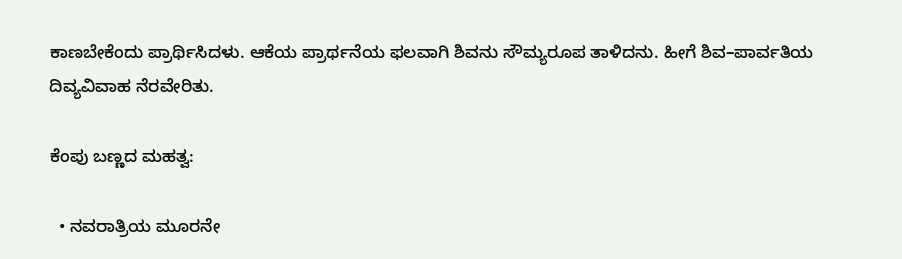ಕಾಣಬೇಕೆಂದು ಪ್ರಾರ್ಥಿಸಿದಳು. ಆಕೆಯ ಪ್ರಾರ್ಥನೆಯ ಫಲವಾಗಿ ಶಿವನು ಸೌಮ್ಯರೂಪ ತಾಳಿದನು. ಹೀಗೆ ಶಿವ–ಪಾರ್ವತಿಯ ದಿವ್ಯವಿವಾಹ ನೆರವೇರಿತು.

ಕೆಂಪು ಬಣ್ಣದ ಮಹತ್ವ:

  • ನವರಾತ್ರಿಯ ಮೂರನೇ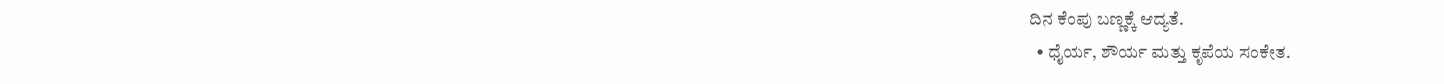ದಿನ ಕೆಂಪು ಬಣ್ಣಕ್ಕೆ ಆದ್ಯತೆ.
  • ಧೈರ್ಯ, ಶೌರ್ಯ ಮತ್ತು ಕೃಪೆಯ ಸಂಕೇತ.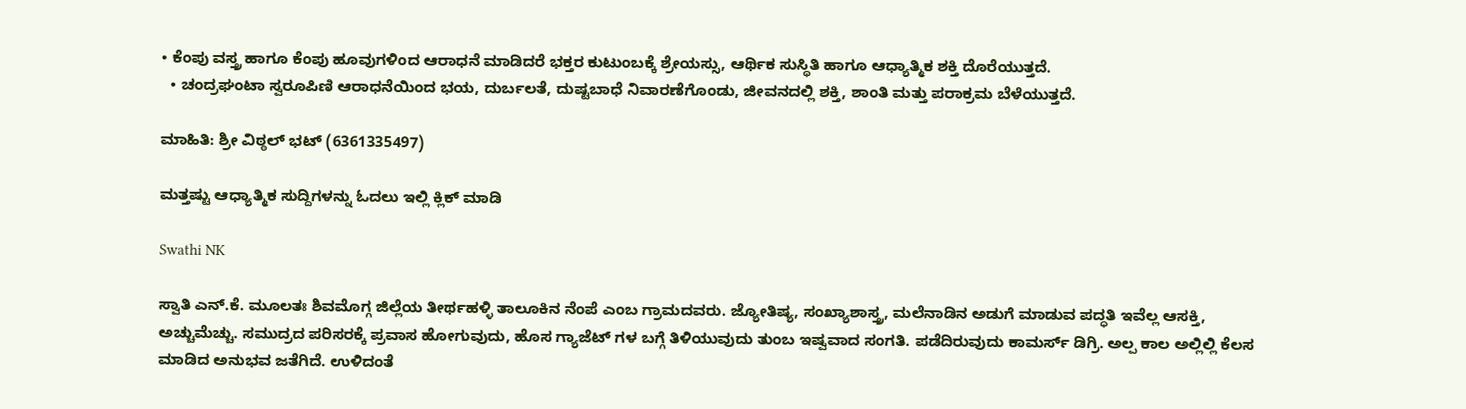• ಕೆಂಪು ವಸ್ತ್ರ ಹಾಗೂ ಕೆಂಪು ಹೂವುಗಳಿಂದ ಆರಾಧನೆ ಮಾಡಿದರೆ ಭಕ್ತರ ಕುಟುಂಬಕ್ಕೆ ಶ್ರೇಯಸ್ಸು, ಆರ್ಥಿಕ ಸುಸ್ಥಿತಿ ಹಾಗೂ ಆಧ್ಯಾತ್ಮಿಕ ಶಕ್ತಿ ದೊರೆಯುತ್ತದೆ.
  • ಚಂದ್ರಘಂಟಾ ಸ್ವರೂಪಿಣಿ ಆರಾಧನೆಯಿಂದ ಭಯ, ದುರ್ಬಲತೆ, ದುಷ್ಟಬಾಧೆ ನಿವಾರಣೆಗೊಂಡು, ಜೀವನದಲ್ಲಿ ಶಕ್ತಿ, ಶಾಂತಿ ಮತ್ತು ಪರಾಕ್ರಮ ಬೆಳೆಯುತ್ತದೆ.

ಮಾಹಿತಿ: ಶ್ರೀ ವಿಠ್ಠಲ್ ಭಟ್ (6361335497)

ಮತ್ತಷ್ಟು ಆಧ್ಯಾತ್ಮಿಕ ಸುದ್ದಿಗಳನ್ನು ಓದಲು ಇಲ್ಲಿ ಕ್ಲಿಕ್ ಮಾಡಿ

Swathi NK

ಸ್ವಾತಿ ಎನ್.ಕೆ. ಮೂಲತಃ ಶಿವಮೊಗ್ಗ ಜಿಲ್ಲೆಯ ತೀರ್ಥಹಳ್ಳಿ ತಾಲೂಕಿನ ನೆಂಪೆ ಎಂಬ ಗ್ರಾಮದವರು. ಜ್ಯೋತಿಷ್ಯ, ಸಂಖ್ಯಾಶಾಸ್ತ್ರ, ಮಲೆನಾಡಿನ ಅಡುಗೆ ಮಾಡುವ ಪದ್ಧತಿ ಇವೆಲ್ಲ ಆಸಕ್ತಿ, ಅಚ್ಚುಮೆಚ್ಚು. ಸಮುದ್ರದ ಪರಿಸರಕ್ಕೆ ಪ್ರವಾಸ ಹೋಗುವುದು, ಹೊಸ ಗ್ಯಾಜೆಟ್ ಗಳ ಬಗ್ಗೆ ತಿಳಿಯುವುದು ತುಂಬ ಇಷ್ವವಾದ ಸಂಗತಿ. ಪಡೆದಿರುವುದು ಕಾಮರ್ಸ್ ಡಿಗ್ರಿ. ಅಲ್ಪ ಕಾಲ ಅಲ್ಲಿಲ್ಲಿ ಕೆಲಸ ಮಾಡಿದ ಅನುಭವ ಜತೆಗಿದೆ. ಉಳಿದಂತೆ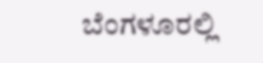ಬೆಂಗಳೂರಲ್ಲಿ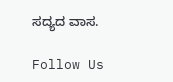ಸದ್ಯದ ವಾಸ.

Follow Us